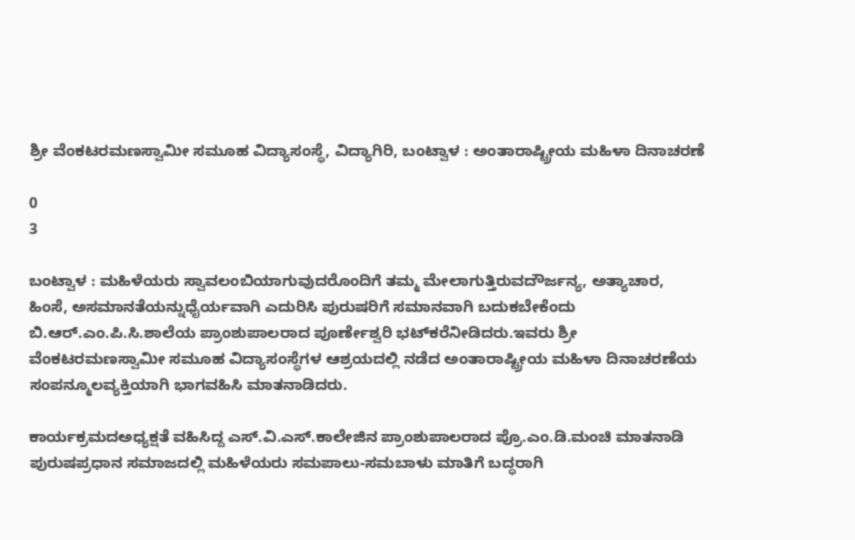ಶ್ರೀ ವೆಂಕಟರಮಣಸ್ವಾಮೀ ಸಮೂಹ ವಿದ್ಯಾಸಂಸ್ಥೆ, ವಿದ್ಯಾಗಿರಿ, ಬಂಟ್ವಾಳ : ಅಂತಾರಾಷ್ಟ್ರೀಯ ಮಹಿಳಾ ದಿನಾಚರಣೆ

0
3

ಬಂಟ್ವಾಳ : ಮಹಿಳೆಯರು ಸ್ವಾವಲಂಬಿಯಾಗುವುದರೊಂದಿಗೆ ತಮ್ಮ ಮೇಲಾಗುತ್ತಿರುವದೌರ್ಜನ್ಯ, ಅತ್ಯಾಚಾರ, ಹಿಂಸೆ, ಅಸಮಾನತೆಯನ್ನುಧೈರ್ಯವಾಗಿ ಎದುರಿಸಿ ಪುರುಷರಿಗೆ ಸಮಾನವಾಗಿ ಬದುಕಬೇಕೆಂದು ಬಿ.ಆರ್.ಎಂ.ಪಿ.ಸಿ.ಶಾಲೆಯ ಪ್ರಾಂಶುಪಾಲರಾದ ಪೂರ್ಣೇಶ್ವರಿ ಭಟ್‌ಕರೆನೀಡಿದರು.ಇವರು ಶ್ರೀ ವೆಂಕಟರಮಣಸ್ವಾಮೀ ಸಮೂಹ ವಿದ್ಯಾಸಂಸ್ಥೆಗಳ ಆಶ್ರಯದಲ್ಲಿ ನಡೆದ ಅಂತಾರಾಷ್ಟ್ರೀಯ ಮಹಿಳಾ ದಿನಾಚರಣೆಯ ಸಂಪನ್ಮೂಲವ್ಯಕ್ತಿಯಾಗಿ ಭಾಗವಹಿಸಿ ಮಾತನಾಡಿದರು.

ಕಾರ್ಯಕ್ರಮದಅಧ್ಯಕ್ಷತೆ ವಹಿಸಿದ್ದ ಎಸ್.ವಿ.ಎಸ್.ಕಾಲೇಜಿನ ಪ್ರಾಂಶುಪಾಲರಾದ ಪ್ರೊ.ಎಂ.ಡಿ.ಮಂಚಿ ಮಾತನಾಡಿ ಪುರುಷಪ್ರಧಾನ ಸಮಾಜದಲ್ಲಿ ಮಹಿಳೆಯರು ಸಮಪಾಲು-ಸಮಬಾಳು ಮಾತಿಗೆ ಬದ್ಧರಾಗಿ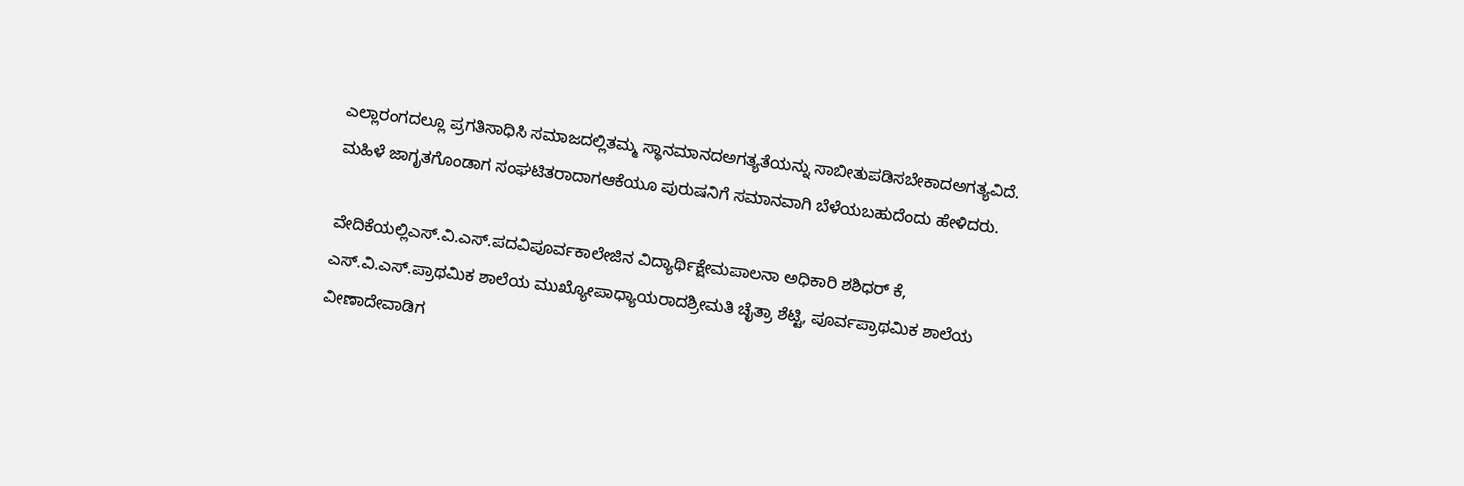ಎಲ್ಲಾರಂಗದಲ್ಲೂ ಪ್ರಗತಿಸಾಧಿಸಿ ಸಮಾಜದಲ್ಲಿತಮ್ಮ ಸ್ಥಾನಮಾನದಅಗತ್ಯತೆಯನ್ನು ಸಾಬೀತುಪಡಿಸಬೇಕಾದಅಗತ್ಯವಿದೆ. ಮಹಿಳೆ ಜಾಗೃತಗೊಂಡಾಗ ಸಂಘಟಿತರಾದಾಗಆಕೆಯೂ ಪುರುಷನಿಗೆ ಸಮಾನವಾಗಿ ಬೆಳೆಯಬಹುದೆಂದು ಹೇಳಿದರು.

ವೇದಿಕೆಯಲ್ಲಿಎಸ್.ವಿ.ಎಸ್.ಪದವಿಪೂರ್ವಕಾಲೇಜಿನ ವಿದ್ಯಾರ್ಥಿಕ್ಷೇಮಪಾಲನಾ ಅಧಿಕಾರಿ ಶಶಿಧರ್ ಕೆ, ಎಸ್.ವಿ.ಎಸ್.ಪ್ರಾಥಮಿಕ ಶಾಲೆಯ ಮುಖ್ಯೋಪಾಧ್ಯಾಯರಾದಶ್ರೀಮತಿ ಚೈತ್ರಾ ಶೆಟ್ಟಿ, ಪೂರ್ವಪ್ರಾಥಮಿಕ ಶಾಲೆಯ ವೀಣಾದೇವಾಡಿಗ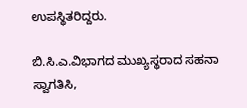ಉಪಸ್ಥಿತರಿದ್ದರು.

ಬಿ.ಸಿ.ಎ.ವಿಭಾಗದ ಮುಖ್ಯಸ್ಥರಾದ ಸಹನಾ ಸ್ವಾಗತಿಸಿ,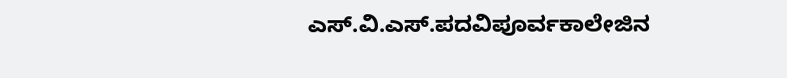ಎಸ್.ವಿ.ಎಸ್.ಪದವಿಪೂರ್ವಕಾಲೇಜಿನ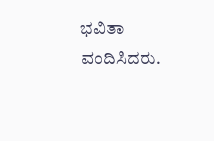ಭವಿತಾ ವಂದಿಸಿದರು.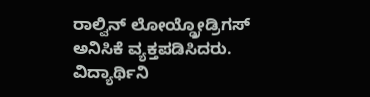ರಾಲ್ವಿನ್ ಲೋಯ್ಡ್ರೋಡ್ರಿಗಸ್ ಅನಿಸಿಕೆ ವ್ಯಕ್ತಪಡಿಸಿದರು. ವಿದ್ಯಾರ್ಥಿನಿ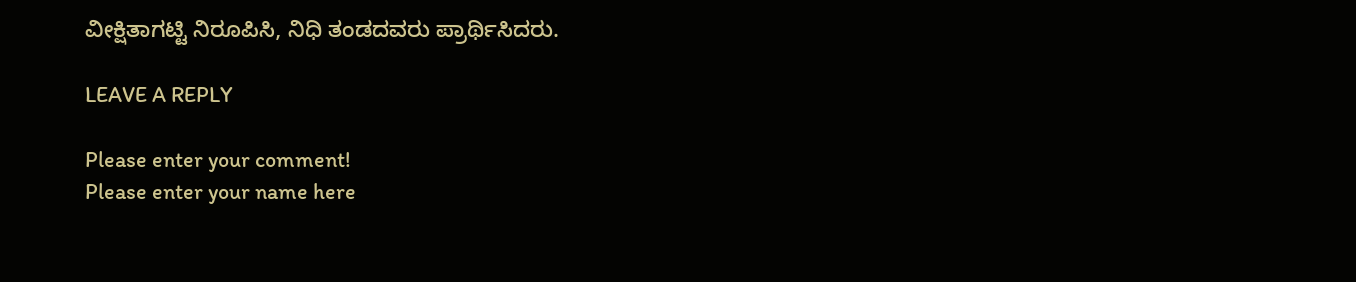ವೀಕ್ಷಿತಾಗಟ್ಟಿ ನಿರೂಪಿಸಿ, ನಿಧಿ ತಂಡದವರು ಪ್ರಾರ್ಥಿಸಿದರು.

LEAVE A REPLY

Please enter your comment!
Please enter your name here